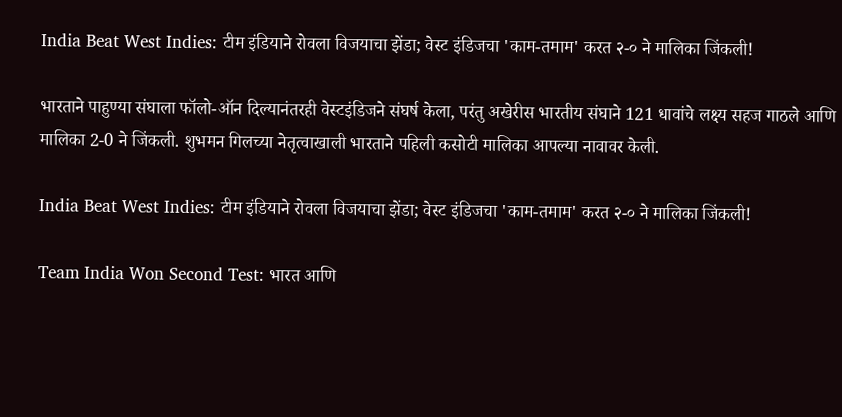India Beat West Indies: टीम इंडियाने रोवला विजयाचा झेंडा; वेस्ट इंडिजचा 'काम-तमाम' करत २-० ने मालिका जिंकली!

भारताने पाहुण्या संघाला फॉलो-ऑन दिल्यानंतरही वेस्टइंडिजने संघर्ष केला, परंतु अखेरीस भारतीय संघाने 121 धावांचे लक्ष्य सहज गाठले आणि मालिका 2-0 ने जिंकली. शुभमन गिलच्या नेतृत्वाखाली भारताने पहिली कसोटी मालिका आपल्या नावावर केली.

India Beat West Indies: टीम इंडियाने रोवला विजयाचा झेंडा; वेस्ट इंडिजचा 'काम-तमाम' करत २-० ने मालिका जिंकली!

Team India Won Second Test: भारत आणि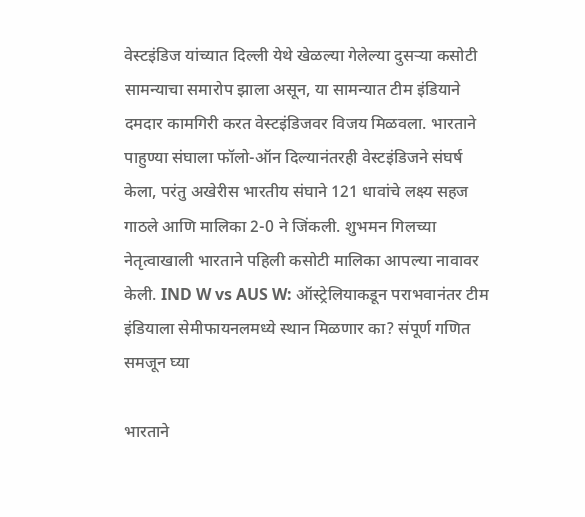वेस्टइंडिज यांच्यात दिल्ली येथे खेळल्या गेलेल्या दुसऱ्या कसोटी सामन्याचा समारोप झाला असून, या सामन्यात टीम इंडियाने दमदार कामगिरी करत वेस्टइंडिजवर विजय मिळवला. भारताने पाहुण्या संघाला फॉलो-ऑन दिल्यानंतरही वेस्टइंडिजने संघर्ष केला, परंतु अखेरीस भारतीय संघाने 121 धावांचे लक्ष्य सहज गाठले आणि मालिका 2-0 ने जिंकली. शुभमन गिलच्या नेतृत्वाखाली भारताने पहिली कसोटी मालिका आपल्या नावावर केली. IND W vs AUS W: ऑस्ट्रेलियाकडून पराभवानंतर टीम इंडियाला सेमीफायनलमध्ये स्थान मिळणार का? संपूर्ण गणित समजून घ्या

भारताने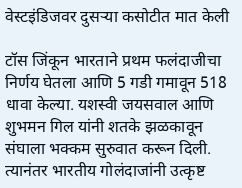वेस्टइंडिजवर दुसऱ्या कसोटीत मात केली

टॉस जिंकून भारताने प्रथम फलंदाजीचा निर्णय घेतला आणि 5 गडी गमावून 518 धावा केल्या. यशस्वी जयसवाल आणि शुभमन गिल यांनी शतके झळकावून संघाला भक्कम सुरुवात करून दिली. त्यानंतर भारतीय गोलंदाजांनी उत्कृष्ट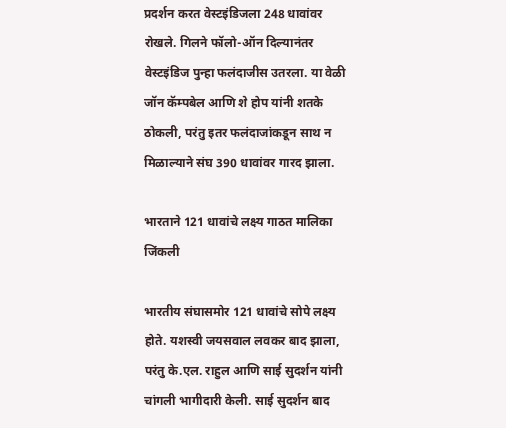प्रदर्शन करत वेस्टइंडिजला 248 धावांवर रोखले. गिलने फॉलो-ऑन दिल्यानंतर वेस्टइंडिज पुन्हा फलंदाजीस उतरला. या वेळी जॉन कॅम्पबेल आणि शे होप यांनी शतके ठोकली, परंतु इतर फलंदाजांकडून साथ न मिळाल्याने संघ 390 धावांवर गारद झाला.

भारताने 121 धावांचे लक्ष्य गाठत मालिका जिंकली

भारतीय संघासमोर 121 धावांचे सोपे लक्ष्य होते. यशस्वी जयसवाल लवकर बाद झाला, परंतु के.एल. राहुल आणि साई सुदर्शन यांनी चांगली भागीदारी केली. साई सुदर्शन बाद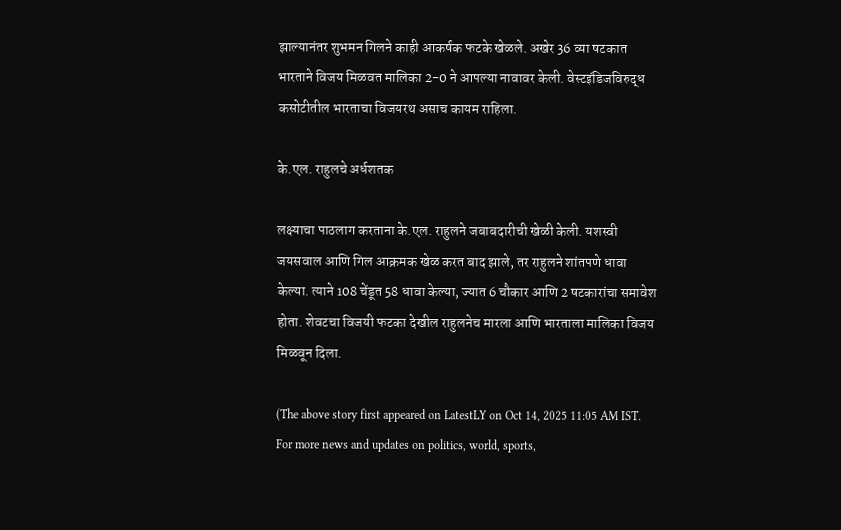झाल्यानंतर शुभमन गिलने काही आकर्षक फटके खेळले. अखेर 36 व्या षटकात भारताने विजय मिळवत मालिका 2-0 ने आपल्या नावावर केली. वेस्टइंडिजविरुद्ध कसोटीतील भारताचा विजयरथ असाच कायम राहिला.

के.एल. राहुलचे अर्धशतक

लक्ष्याचा पाठलाग करताना के.एल. राहुलने जबाबदारीची खेळी केली. यशस्वी जयसवाल आणि गिल आक्रमक खेळ करत बाद झाले, तर राहुलने शांतपणे धावा केल्या. त्याने 108 चेंडूत 58 धावा केल्या, ज्यात 6 चौकार आणि 2 षटकारांचा समावेश होता. शेवटचा विजयी फटका देखील राहुलनेच मारला आणि भारताला मालिका विजय मिळवून दिला.

(The above story first appeared on LatestLY on Oct 14, 2025 11:05 AM IST. For more news and updates on politics, world, sports,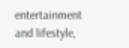entertainment and lifestyle,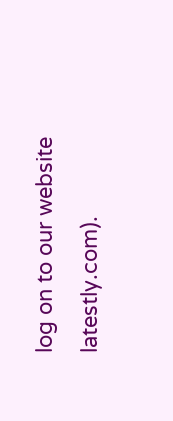log on to our website latestly.com).